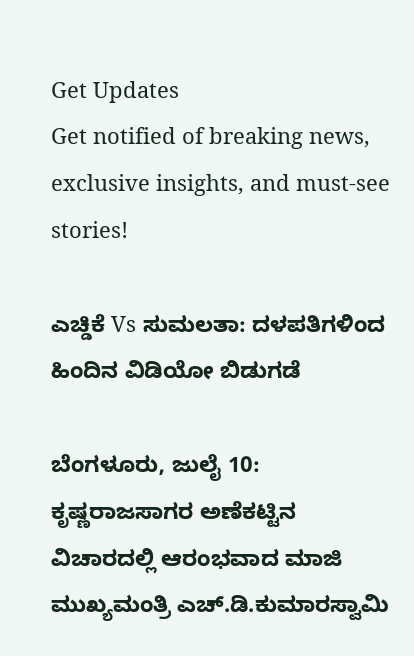Get Updates
Get notified of breaking news, exclusive insights, and must-see stories!

ಎಚ್ಡಿಕೆ Vs ಸುಮಲತಾ: ದಳಪತಿಗಳಿಂದ ಹಿಂದಿನ ವಿಡಿಯೋ ಬಿಡುಗಡೆ

ಬೆಂಗಳೂರು, ಜುಲೈ 10: ಕೃಷ್ಣರಾಜಸಾಗರ ಅಣೆಕಟ್ಟಿನ ವಿಚಾರದಲ್ಲಿ ಆರಂಭವಾದ ಮಾಜಿ ಮುಖ್ಯಮಂತ್ರಿ ಎಚ್.ಡಿ.ಕುಮಾರಸ್ವಾಮಿ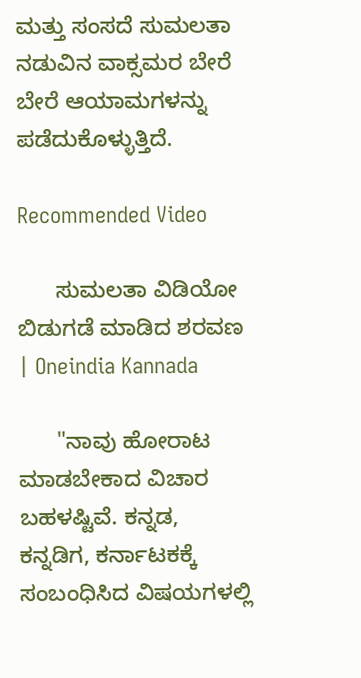ಮತ್ತು ಸಂಸದೆ ಸುಮಲತಾ ನಡುವಿನ ವಾಕ್ಸಮರ ಬೇರೆ ಬೇರೆ ಆಯಾಮಗಳನ್ನು ಪಡೆದುಕೊಳ್ಳುತ್ತಿದೆ.

Recommended Video

      ಸುಮಲತಾ ವಿಡಿಯೋ ಬಿಡುಗಡೆ ಮಾಡಿದ ಶರವಣ | Oneindia Kannada

      "ನಾವು ಹೋರಾಟ ಮಾಡಬೇಕಾದ ವಿಚಾರ ಬಹಳಷ್ಟಿವೆ. ಕನ್ನಡ, ಕನ್ನಡಿಗ, ಕರ್ನಾಟಕಕ್ಕೆ ಸಂಬಂಧಿಸಿದ ವಿಷಯಗಳಲ್ಲಿ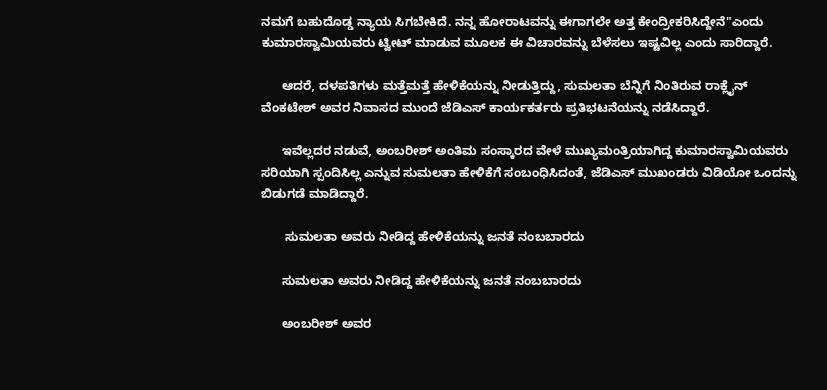ನಮಗೆ ಬಹುದೊಡ್ಡ ನ್ಯಾಯ ಸಿಗಬೇಕಿದೆ. ನನ್ನ ಹೋರಾಟವನ್ನು ಈಗಾಗಲೇ ಅತ್ತ ಕೇಂದ್ರೀಕರಿಸಿದ್ದೇನೆ"ಎಂದು ಕುಮಾರಸ್ವಾಮಿಯವರು ಟ್ವೀಟ್ ಮಾಡುವ ಮೂಲಕ ಈ ವಿಚಾರವನ್ನು ಬೆಳೆಸಲು ಇಷ್ಟವಿಲ್ಲ ಎಂದು ಸಾರಿದ್ದಾರೆ.

      ಆದರೆ, ದಳಪತಿಗಳು ಮತ್ತೆಮತ್ತೆ ಹೇಳಿಕೆಯನ್ನು ನೀಡುತ್ತಿದ್ದು, ಸುಮಲತಾ ಬೆನ್ನಿಗೆ ನಿಂತಿರುವ ರಾಕ್ಲೈನ್ ವೆಂಕಟೇಶ್ ಅವರ ನಿವಾಸದ ಮುಂದೆ ಜೆಡಿಎಸ್ ಕಾರ್ಯಕರ್ತರು ಪ್ರತಿಭಟನೆಯನ್ನು ನಡೆಸಿದ್ದಾರೆ.

      ಇವೆಲ್ಲದರ ನಡುವೆ, ಅಂಬರೀಶ್ ಅಂತಿಮ ಸಂಸ್ಕಾರದ ವೇಳೆ ಮುಖ್ಯಮಂತ್ರಿಯಾಗಿದ್ದ ಕುಮಾರಸ್ವಾಮಿಯವರು ಸರಿಯಾಗಿ ಸ್ಪಂದಿಸಿಲ್ಲ ಎನ್ನುವ ಸುಮಲತಾ ಹೇಳಿಕೆಗೆ ಸಂಬಂಧಿಸಿದಂತೆ, ಜೆಡಿಎಸ್ ಮುಖಂಡರು ವಿಡಿಯೋ ಒಂದನ್ನು ಬಿಡುಗಡೆ ಮಾಡಿದ್ದಾರೆ.

       ಸುಮಲತಾ ಅವರು ನೀಡಿದ್ದ ಹೇಳಿಕೆಯನ್ನು ಜನತೆ ನಂಬಬಾರದು

      ಸುಮಲತಾ ಅವರು ನೀಡಿದ್ದ ಹೇಳಿಕೆಯನ್ನು ಜನತೆ ನಂಬಬಾರದು

      ಅಂಬರೀಶ್ ಅವರ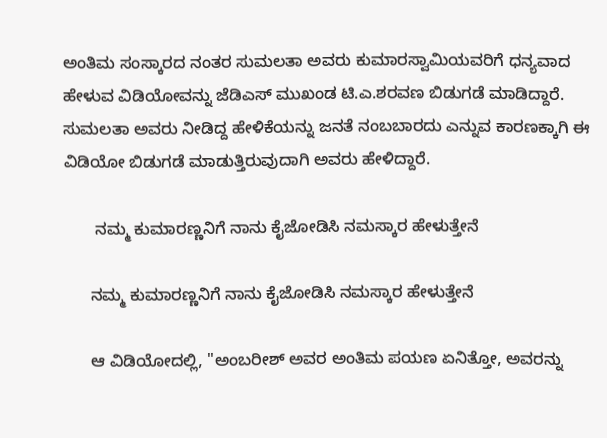ಅಂತಿಮ ಸಂಸ್ಕಾರದ ನಂತರ ಸುಮಲತಾ ಅವರು ಕುಮಾರಸ್ವಾಮಿಯವರಿಗೆ ಧನ್ಯವಾದ ಹೇಳುವ ವಿಡಿಯೋವನ್ನು ಜೆಡಿಎಸ್ ಮುಖಂಡ ಟಿ.ಎ.ಶರವಣ ಬಿಡುಗಡೆ ಮಾಡಿದ್ದಾರೆ. ಸುಮಲತಾ ಅವರು ನೀಡಿದ್ದ ಹೇಳಿಕೆಯನ್ನು ಜನತೆ ನಂಬಬಾರದು ಎನ್ನುವ ಕಾರಣಕ್ಕಾಗಿ ಈ ವಿಡಿಯೋ ಬಿಡುಗಡೆ ಮಾಡುತ್ತಿರುವುದಾಗಿ ಅವರು ಹೇಳಿದ್ದಾರೆ.

       ನಮ್ಮ ಕುಮಾರಣ್ಣನಿಗೆ ನಾನು ಕೈಜೋಡಿಸಿ ನಮಸ್ಕಾರ ಹೇಳುತ್ತೇನೆ

      ನಮ್ಮ ಕುಮಾರಣ್ಣನಿಗೆ ನಾನು ಕೈಜೋಡಿಸಿ ನಮಸ್ಕಾರ ಹೇಳುತ್ತೇನೆ

      ಆ ವಿಡಿಯೋದಲ್ಲಿ, "ಅಂಬರೀಶ್ ಅವರ ಅಂತಿಮ ಪಯಣ ಏನಿತ್ತೋ, ಅವರನ್ನು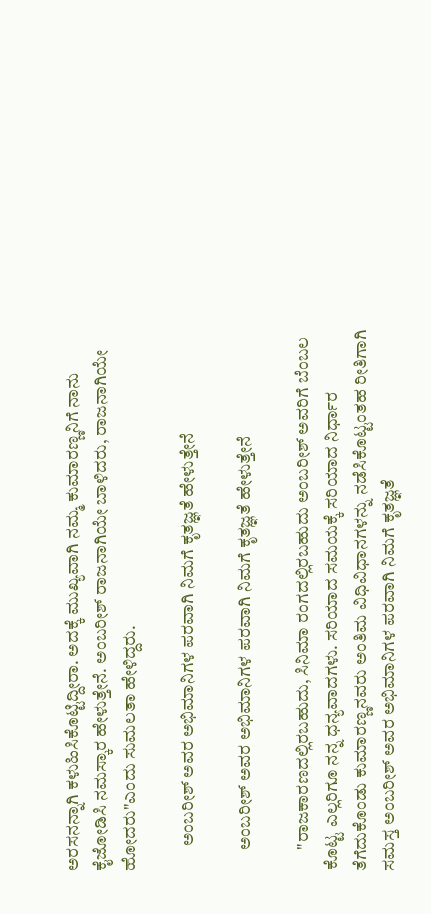ಅರಸನನ್ನಾಗಿ ಕಳುಹಿಸಿಕೊಟ್ಟಿದ್ದೀರಾ. ಅದಕ್ಕೆ ಮುಖ್ಯವಾಗಿ ನಮ್ಮ ಕುಮಾರಣ್ಣನಿಗೆ ನಾನು ಕೈಜೋಡಿಸಿ ನಮಸ್ಕಾರ ಹೇಳುತ್ತೇನೆ. ಅಂಬರೀಶ್ ರಾಜನಾಗಿಯೇ ಬಾಳಿದರು, ರಾಜನಾಗಿಯೇ ಹೋದರು"ಎಂದು ಸುಮಲತಾ ಹೇಳಿದ್ದರು.

       ಅಂಬರೀಶ್ ಅವರ ಅಭಿಮಾನಿಗಳ ಪರವಾಗಿ ನಿಮಗೆ ಕೃತಜ್ಞತೆ ಹೇಳುತ್ತೇನೆ

      ಅಂಬರೀಶ್ ಅವರ ಅಭಿಮಾನಿಗಳ ಪರವಾಗಿ ನಿಮಗೆ ಕೃತಜ್ಞತೆ ಹೇಳುತ್ತೇನೆ

      "ರಾಜಕಾರಣದಲ್ಲಿರಬಹುದು, ಸಿನಿಮಾ ರಂಗದಲ್ಲಿರಬಹುದು ಅಂಬರೀಶ್ ಅವರಿಗೆ ಬೆಂಬಲ ಕೊಟ್ಟ ಎಲ್ಲರಿಗೂ ನನ್ನ ಧನ್ಯವಾದಗಳು. ಸರಿಯಾದ ಸಮಯಕ್ಕೆ ಸರಿಯಾದ ನಿರ್ಧಾರ ತೆಗೆದುಕೊಂಡು ಕುಮಾರಣ್ಣನವರು ಅಂತಿಮ ವಿಧಿವಿಧಾನಗಳನ್ನು ನಡೆಸಿಕೊಟ್ಟಂತಹ ರೀತಿಗಾಗಿ ಸಮಸ್ತ ಅಂಬರೀಶ್ ಅವರ ಅಭಿಮಾನಿಗಳ ಪರವಾಗಿ ನಿಮಗೆ ಕೃತಜ್ಞತೆ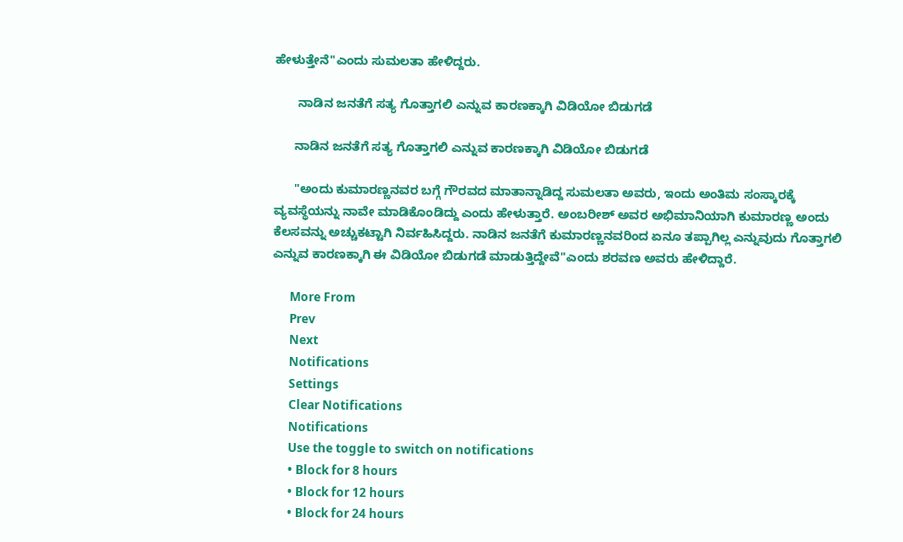ಹೇಳುತ್ತೇನೆ"ಎಂದು ಸುಮಲತಾ ಹೇಳಿದ್ದರು.

       ನಾಡಿನ ಜನತೆಗೆ ಸತ್ಯ ಗೊತ್ತಾಗಲಿ ಎನ್ನುವ ಕಾರಣಕ್ಕಾಗಿ ವಿಡಿಯೋ ಬಿಡುಗಡೆ

      ನಾಡಿನ ಜನತೆಗೆ ಸತ್ಯ ಗೊತ್ತಾಗಲಿ ಎನ್ನುವ ಕಾರಣಕ್ಕಾಗಿ ವಿಡಿಯೋ ಬಿಡುಗಡೆ

      "ಅಂದು ಕುಮಾರಣ್ಣನವರ ಬಗ್ಗೆ ಗೌರವದ ಮಾತಾನ್ನಾಡಿದ್ದ ಸುಮಲತಾ ಅವರು, ಇಂದು ಅಂತಿಮ ಸಂಸ್ಕಾರಕ್ಕೆ ವ್ಯವಸ್ಥೆಯನ್ನು ನಾವೇ ಮಾಡಿಕೊಂಡಿದ್ದು ಎಂದು ಹೇಳುತ್ತಾರೆ. ಅಂಬರೀಶ್ ಅವರ ಅಭಿಮಾನಿಯಾಗಿ ಕುಮಾರಣ್ಣ ಅಂದು ಕೆಲಸವನ್ನು ಅಚ್ಚುಕಟ್ಟಾಗಿ ನಿರ್ವಹಿಸಿದ್ದರು. ನಾಡಿನ ಜನತೆಗೆ ಕುಮಾರಣ್ಣನವರಿಂದ ಏನೂ ತಪ್ಪಾಗಿಲ್ಲ ಎನ್ನುವುದು ಗೊತ್ತಾಗಲಿ ಎನ್ನುವ ಕಾರಣಕ್ಕಾಗಿ ಈ ವಿಡಿಯೋ ಬಿಡುಗಡೆ ಮಾಡುತ್ತಿದ್ದೇವೆ"ಎಂದು ಶರವಣ ಅವರು ಹೇಳಿದ್ದಾರೆ.

      More From
      Prev
      Next
      Notifications
      Settings
      Clear Notifications
      Notifications
      Use the toggle to switch on notifications
      • Block for 8 hours
      • Block for 12 hours
      • Block for 24 hours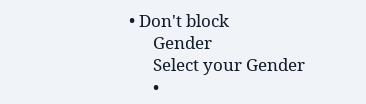• Don't block
      Gender
      Select your Gender
      •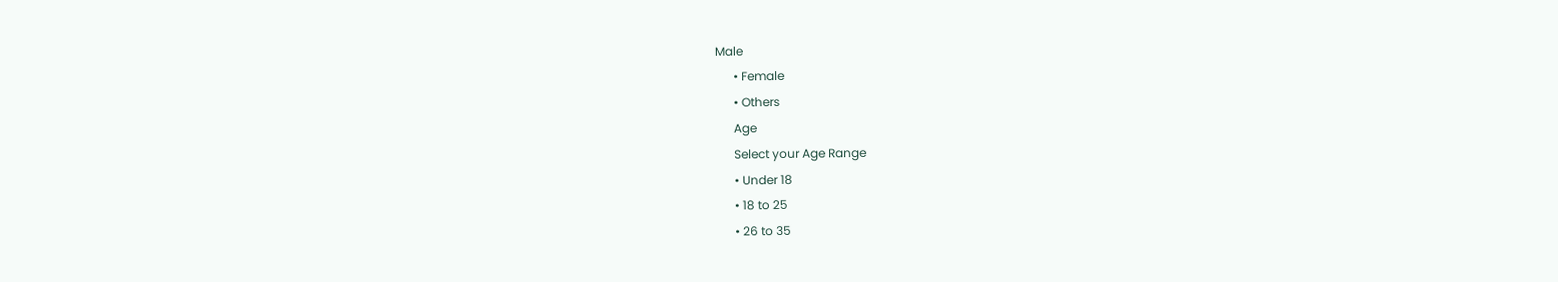Male
      • Female
      • Others
      Age
      Select your Age Range
      • Under 18
      • 18 to 25
      • 26 to 35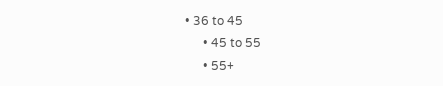• 36 to 45
      • 45 to 55
      • 55+